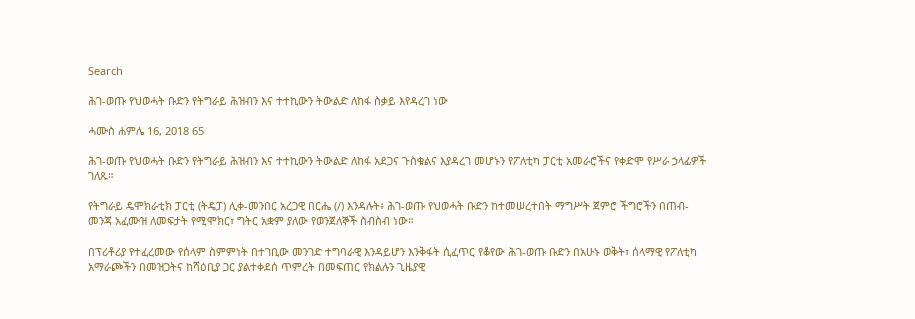Search

ሕገ-ወጡ የህወሓት ቡድን የትግራይ ሕዝብን እና ተተኪውን ትውልድ ለከፋ ስቃይ እየዳረገ ነው

ሓሙስ ሐምሌ 16, 2018 65

ሕገ-ወጡ የህወሓት ቡድን የትግራይ ሕዝብን እና ተተኪውን ትውልድ ለከፋ አደጋና ጉስቁልና እያዳረገ መሆኑን የፖለቲካ ፓርቲ አመራሮችና የቀድሞ የሥራ ኃላፊዎች ገለጹ።

የትግራይ ዴሞክራቲክ ፓርቲ (ትዴፓ) ሊቀ-መንበር አረጋዊ በርሔ (/) እንዳሉት፥ ሕገ-ወጡ የህወሓት ቡድን ከተመሠረተበት ማግሥት ጀምሮ ችግሮችን በጠብ-መንጃ አፈሙዝ ለመፍታት የሚሞክር፣ ግትር አቋም ያለው የወንጀለኞች ስብስብ ነው።

በፕሪቶሪያ የተፈረመው የሰላም ስምምነት በተገቢው መንገድ ተግባራዊ እንዳይሆን እንቅፋት ሲፈጥር የቆየው ሕገ-ወጡ ቡድን በአሁኑ ወቅት፣ ሰላማዊ የፖለቲካ አማራጮችን በመዝጋትና ከሻዕቢያ ጋር ያልተቀደሰ ጥምረት በመፍጠር የክልሉን ጊዜያዊ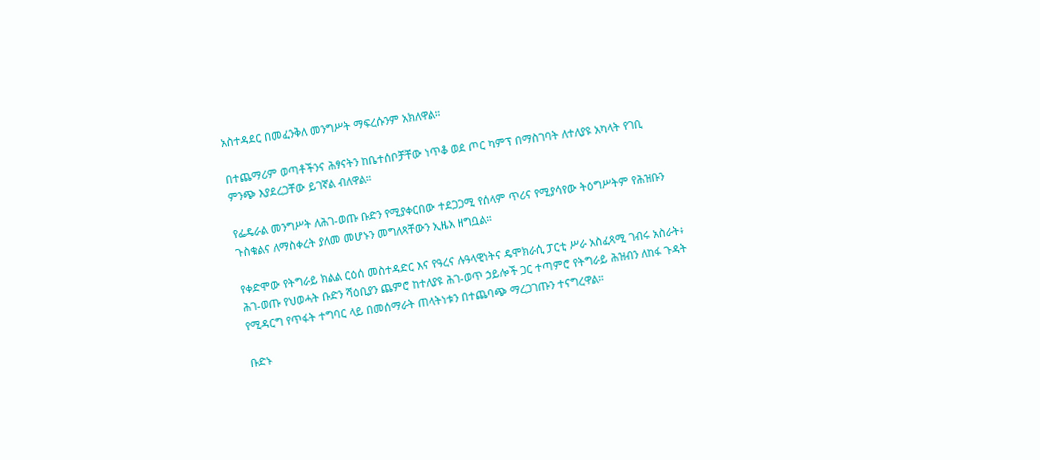አስተዳደር በመፈንቅለ መንግሥት ማፍረሱንም አክለዋል።

በተጨማሪም ወጣቶችንና ሕፃናትን ከቤተሰቦቻቸው ነጥቆ ወደ ጦር ካምፕ በማስገባት ለተለያዩ አካላት የገቢ ምንጭ እያደረጋቸው ይገኛል ብለዋል።

የፌዴራል መንግሥት ለሕገ-ወጡ ቡድን የሚያቀርበው ተደጋጋሚ የሰላም ጥሪና የሚያሳየው ትዕግሥትም የሕዝቡን ጉስቁልና ለማስቀረት ያለመ መሆኑን መግለጻቸውን ኢዜአ ዘግቧል።

የቀድሞው የትግራይ ክልል ርዕሰ መስተዳድር እና የዓረና ሉዓላዊነትና ዴሞክራሲ ፓርቲ ሥራ አስፈጻሚ ገብሩ አስራት፥ ሕገ-ወጡ የህወሓት ቡድን ሻዕቢያን ጨምሮ ከተለያዩ ሕገ-ወጥ ኃይሎች ጋር ተጣምሮ የትግራይ ሕዝብን ለከፋ ጉዳት የሚዳርግ የጥፋት ተግባር ላይ በመሰማራት ጠላትነቱን በተጨባጭ ማረጋገጡን ተናግረዋል።

ቡድኑ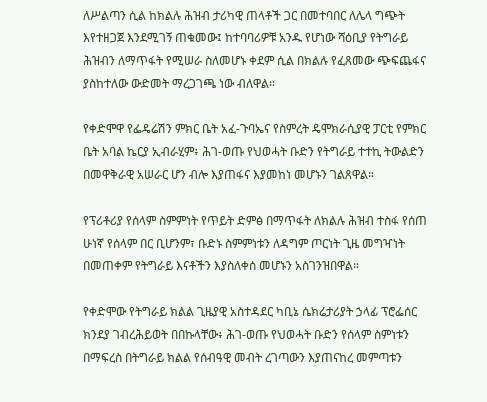ለሥልጣን ሲል ከክልሉ ሕዝብ ታሪካዊ ጠላቶች ጋር በመተባበር ለሌላ ግጭት እየተዘጋጀ እንደሚገኝ ጠቁመው፤ ከተባባሪዎቹ አንዱ የሆነው ሻዕቢያ የትግራይ ሕዝብን ለማጥፋት የሚሠራ ስለመሆኑ ቀደም ሲል በክልሉ የፈጸመው ጭፍጨፋና ያስከተለው ውድመት ማረጋገጫ ነው ብለዋል።

የቀድሞዋ የፌዴሬሽን ምክር ቤት አፈ-ጉባኤና የስምረት ዴሞክራሲያዊ ፓርቲ የምክር ቤት አባል ኬርያ ኢብራሂም፥ ሕገ-ወጡ የህወሓት ቡድን የትግራይ ተተኪ ትውልድን በመዋቅራዊ አሠራር ሆን ብሎ እያጠፋና እያመከነ መሆኑን ገልጸዋል።

የፕሪቶሪያ የሰላም ስምምነት የጥይት ድምፅ በማጥፋት ለክልሉ ሕዝብ ተስፋ የሰጠ ሁነኛ የሰላም በር ቢሆንም፣ ቡድኑ ስምምነቱን ለዳግም ጦርነት ጊዜ መግዣነት በመጠቀም የትግራይ እናቶችን እያስለቀሰ መሆኑን አስገንዝበዋል።

የቀድሞው የትግራይ ክልል ጊዜያዊ አስተዳደር ካቢኔ ሴክሬታሪያት ኃላፊ ፕሮፌሰር ክንደያ ገብረሕይወት በበኩላቸው፥ ሕገ-ወጡ የህወሓት ቡድን የሰላም ስምነቱን በማፍረስ በትግራይ ክልል የሰብዓዊ መብት ረገጣውን እያጠናከረ መምጣቱን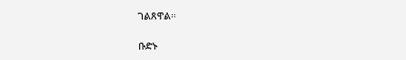ገልጸዋል።

ቡድኑ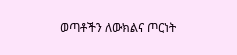ወጣቶችን ለውክልና ጦርነት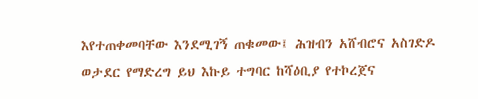እየተጠቀመባቸው እንደሚገኝ ጠቁመው፤ ሕዝብን አሸብሮና አስገድዶ ወታደር የማድረግ ይህ እኩይ ተግባር ከሻዕቢያ የተኮረጀና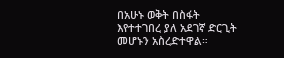በአሁኑ ወቅት በስፋት እየተተገበረ ያለ አደገኛ ድርጊት መሆኑን አስረድተዋል።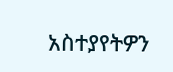አስተያየትዎን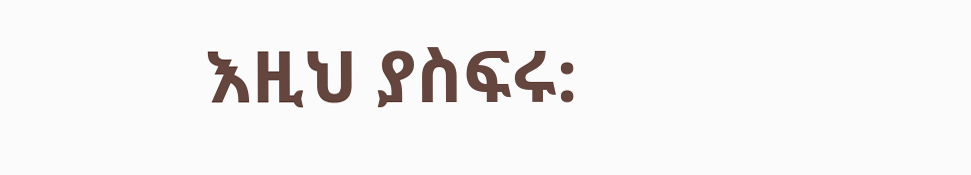እዚህ ያስፍሩ: